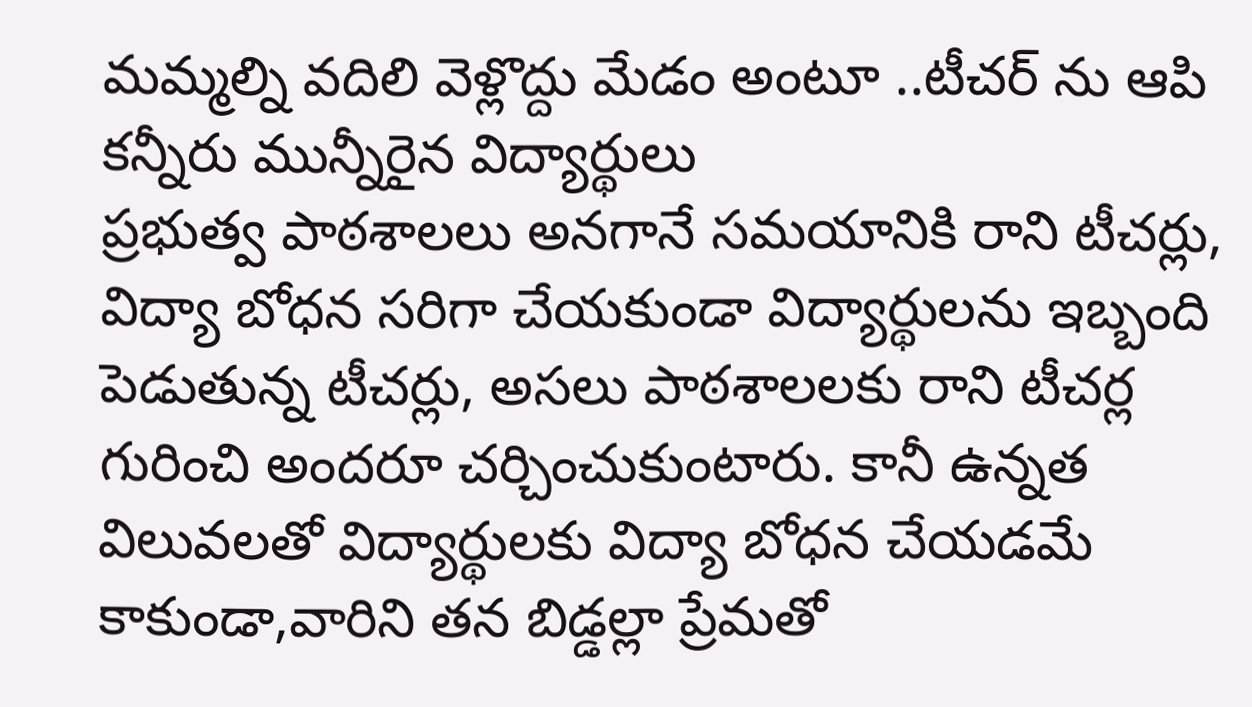మమ్మల్ని వదిలి వెళ్లొద్దు మేడం అంటూ ..టీచర్ ను ఆపి కన్నీరు మున్నీరైన విద్యార్థులు
ప్రభుత్వ పాఠశాలలు అనగానే సమయానికి రాని టీచర్లు, విద్యా బోధన సరిగా చేయకుండా విద్యార్థులను ఇబ్బంది పెడుతున్న టీచర్లు, అసలు పాఠశాలలకు రాని టీచర్ల గురించి అందరూ చర్చించుకుంటారు. కానీ ఉన్నత విలువలతో విద్యార్థులకు విద్యా బోధన చేయడమే కాకుండా,వారిని తన బిడ్డల్లా ప్రేమతో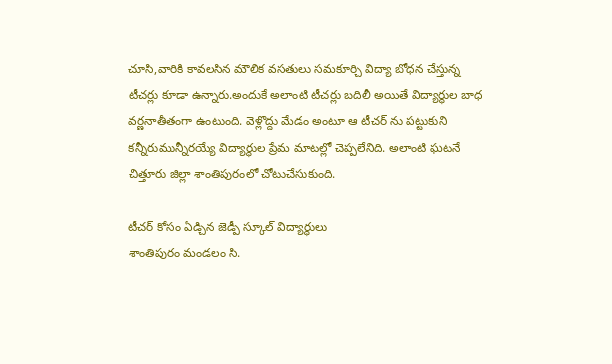చూసి,వారికి కావలసిన మౌలిక వసతులు సమకూర్చి విద్యా బోధన చేస్తున్న టీచర్లు కూడా ఉన్నారు.అందుకే అలాంటి టీచర్లు బదిలీ అయితే విద్యార్థుల బాధ వర్ణనాతీతంగా ఉంటుంది. వెళ్లొద్దు మేడం అంటూ ఆ టీచర్ ను పట్టుకుని కన్నీరుమున్నీరయ్యే విద్యార్థుల ప్రేమ మాటల్లో చెప్పలేనిది. అలాంటి ఘటనే చిత్తూరు జిల్లా శాంతిపురంలో చోటుచేసుకుంది.

టీచర్ కోసం ఏడ్చిన జెడ్పీ స్కూల్ విద్యార్థులు
శాంతిపురం మండలం సి.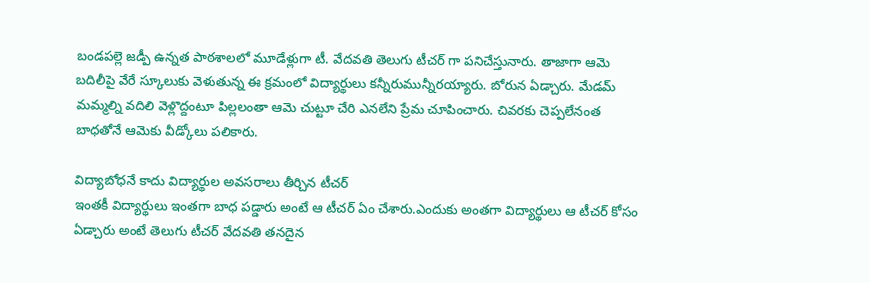బండపల్లె జడ్పీ ఉన్నత పాఠశాలలో మూడేళ్లుగా టీ. వేదవతి తెలుగు టీచర్ గా పనిచేస్తునారు. తాజాగా ఆమె బదిలీపై వేరే స్కూలుకు వెళుతున్న ఈ క్రమంలో విద్యార్థులు కన్నీరుమున్నీరయ్యారు. బోరున ఏడ్చారు. మేడమ్ మమ్మల్ని వదిలి వెళ్లొద్దంటూ పిల్లలంతా ఆమె చుట్టూ చేరి ఎనలేని ప్రేమ చూపించారు. చివరకు చెప్పలేనంత బాధతోనే ఆమెకు వీడ్కోలు పలికారు.

విద్యాబోధనే కాదు విద్యార్థుల అవసరాలు తీర్చిన టీచర్
ఇంతకీ విద్యార్థులు ఇంతగా బాధ పడ్డారు అంటే ఆ టీచర్ ఏం చేశారు.ఎందుకు అంతగా విద్యార్థులు ఆ టీచర్ కోసం ఏడ్చారు అంటే తెలుగు టీచర్ వేదవతి తనదైన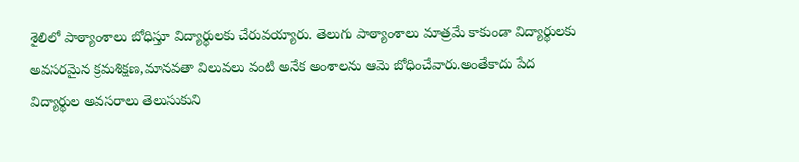శైలిలో పాఠ్యాంశాలు బోధిస్తూ విద్యార్థులకు చేరువయ్యారు. తెలుగు పాఠ్యాంశాలు మాత్రమే కాకుండా విద్యార్థులకు అవసరమైన క్రమశిక్షణ,మానవతా విలువలు వంటి అనేక అంశాలను ఆమె బోధించేవారు.అంతేకాదు పేద విద్యార్థుల అవసరాలు తెలుసుకుని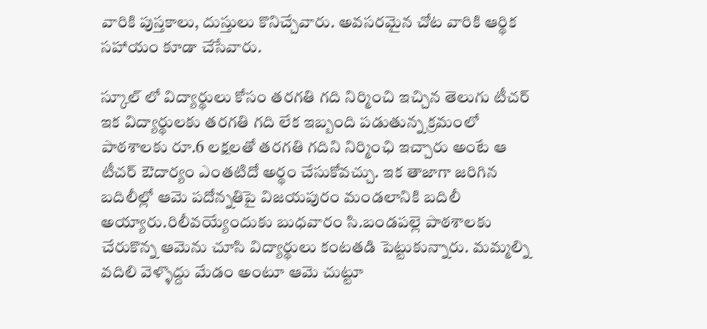వారికి పుస్తకాలు, దుస్తులు కొనిచ్చేవారు. అవసరమైన చోట వారికి ఆర్థిక సహాయం కూడా చేసేవారు.

స్కూల్ లో విద్యార్థులు కోసం తరగతి గది నిర్మించి ఇచ్చిన తెలుగు టీచర్
ఇక విద్యార్థులకు తరగతి గది లేక ఇబ్బంది పడుతున్న క్రమంలో పాఠశాలకు రూ.6 లక్షలతో తరగతి గదిని నిర్మింఛి ఇచ్చారు అంటే ఆ టీచర్ ఔదార్యం ఎంతటిదో అర్థం చేసుకోవచ్చు. ఇక తాజాగా జరిగిన బదిలీల్లో ఆమె పదోన్నతిపై విజయపురం మండలానికి బదిలీ అయ్యారు.రిలీవయ్యేందుకు బుధవారం సి.బండపల్లె పాఠశాలకు చేరుకొన్న ఆమెను చూసి విద్యార్థులు కంటతడి పెట్టుకున్నారు. మమ్మల్ని వదిలి వెళ్ళొద్దు మేడం అంటూ ఆమె చుట్టూ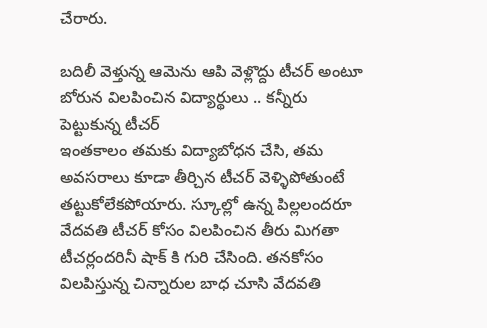చేరారు.

బదిలీ వెళ్తున్న ఆమెను ఆపి వెళ్లొద్దు టీచర్ అంటూ బోరున విలపించిన విద్యార్థులు .. కన్నీరు పెట్టుకున్న టీచర్
ఇంతకాలం తమకు విద్యాబోధన చేసి, తమ అవసరాలు కూడా తీర్చిన టీచర్ వెళ్ళిపోతుంటే తట్టుకోలేకపోయారు. స్కూల్లో ఉన్న పిల్లలందరూ వేదవతి టీచర్ కోసం విలపించిన తీరు మిగతా టీచర్లందరినీ షాక్ కి గురి చేసింది. తనకోసం విలపిస్తున్న చిన్నారుల బాధ చూసి వేదవతి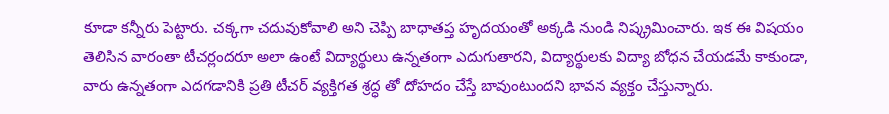కూడా కన్నీరు పెట్టారు. చక్కగా చదువుకోవాలి అని చెప్పి బాధాతప్త హృదయంతో అక్కడి నుండి నిష్క్రమించారు. ఇక ఈ విషయం తెలిసిన వారంతా టీచర్లందరూ అలా ఉంటే విద్యార్థులు ఉన్నతంగా ఎదుగుతారని, విద్యార్థులకు విద్యా బోధన చేయడమే కాకుండా, వారు ఉన్నతంగా ఎదగడానికి ప్రతి టీచర్ వ్యక్తిగత శ్రద్ధ తో దోహదం చేస్తే బావుంటుందని భావన వ్యక్తం చేస్తున్నారు.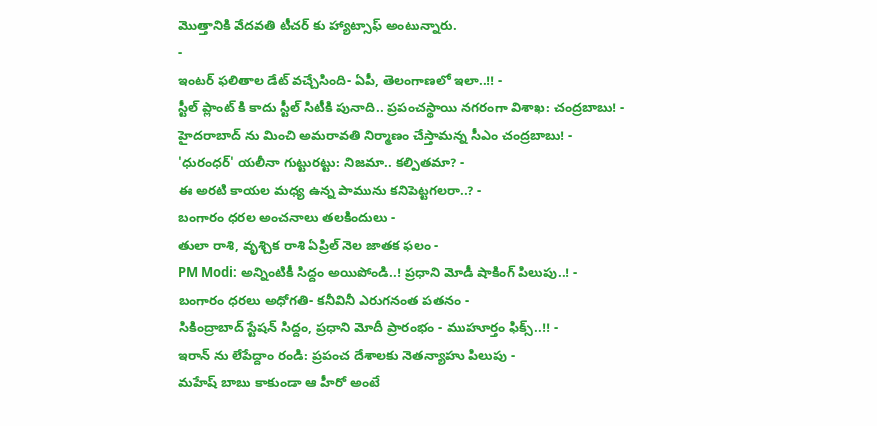మొత్తానికి వేదవతి టీచర్ కు హ్యాట్సాఫ్ అంటున్నారు.
-
ఇంటర్ ఫలితాల డేట్ వచ్చేసింది- ఏపీ, తెలంగాణలో ఇలా..!! -
స్టీల్ ప్లాంట్ కి కాదు స్టీల్ సిటీకి పునాది.. ప్రపంచస్థాయి నగరంగా విశాఖ: చంద్రబాబు! -
హైదరాబాద్ ను మించి అమరావతి నిర్మాణం చేస్తామన్న సీఎం చంద్రబాబు! -
'ధురంధర్' యలీనా గుట్టురట్టు: నిజమా.. కల్పితమా? -
ఈ అరటి కాయల మధ్య ఉన్న పామును కనిపెట్టగలరా..? -
బంగారం ధరల అంచనాలు తలకిందులు -
తులా రాశి, వృశ్చిక రాశి ఏప్రిల్ నెల జాతక ఫలం -
PM Modi: అన్నింటికీ సిద్దం అయిపోండి..! ప్రధాని మోడీ షాకింగ్ పిలుపు..! -
బంగారం ధరలు అధోగతి- కనీవినీ ఎరుగనంత పతనం -
సికింద్రాబాద్ స్టేషన్ సిద్దం, ప్రధాని మోదీ ప్రారంభం - ముహూర్తం ఫిక్స్..!! -
ఇరాన్ ను లేపేద్దాం రండి: ప్రపంచ దేశాలకు నెతన్యాహు పిలుపు -
మహేష్ బాబు కాకుండా ఆ హీరో అంటే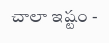చాలా ఇష్టం -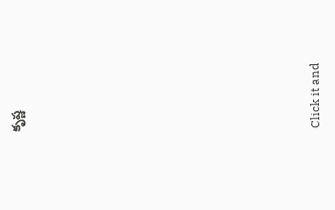కృష్ణ












Click it and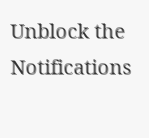Unblock the Notifications